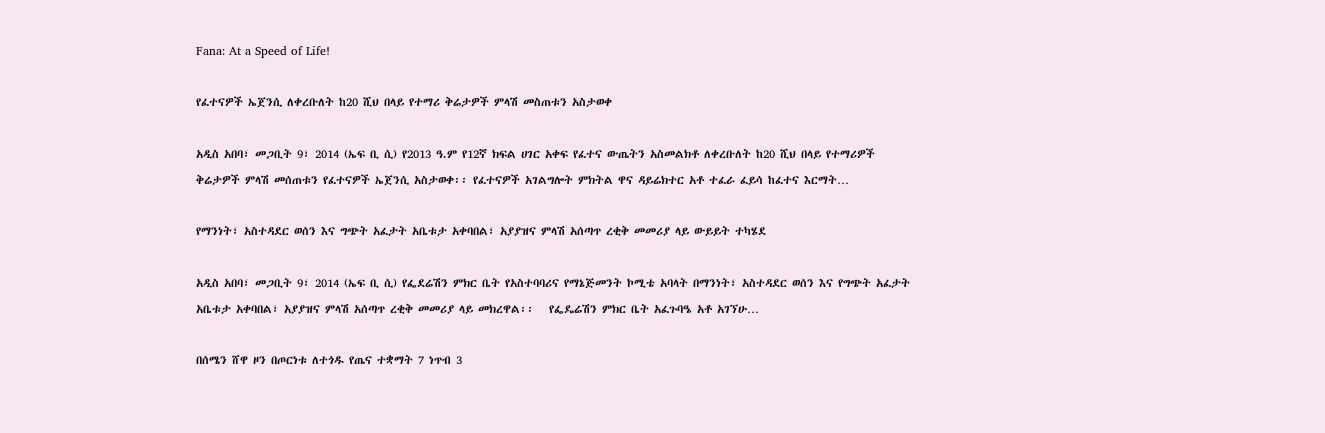Fana: At a Speed of Life!

የፈተናዎች ኤጀንሲ ለቀረቡለት ከ20 ሺህ በላይ የተማሪ ቅሬታዎች ምላሽ መስጠቱን አስታወቀ

አዲስ አበባ፣ መጋቢት 9፣ 2014 (ኤፍ ቢ ሲ) የ2013 ዓ.ም የ12ኛ ክፍል ሀገር አቀፍ የፈተና ውጤትን አስመልክቶ ለቀረቡለት ከ20 ሺህ በላይ የተማሪዎች ቅሬታዎች ምላሽ መሰጠቱን የፈተናዎች ኤጀንሲ አስታወቀ፡፡ የፈተናዎች አገልግሎት ምክትል ዋና ዳይሬክተር አቶ ተፈራ ፈይሳ ከፈተና እርማት…

የማንነት፣ አስተዳደር ወሰን እና ግጭት አፈታት አቤቱታ አቀባበል፣ አያያዝና ምላሽ አሰጣጥ ረቂቅ መመሪያ ላይ ውይይት ተካሄደ

አዲስ አበባ፣ መጋቢት 9፣ 2014 (ኤፍ ቢ ሲ) የፌደሬሽን ምክር ቤት የአስተባባሪና የማኔጅመንት ኮሚቴ አባላት በማንነት፣ አስተዳደር ወሰን እና የግጭት አፈታት አቤቱታ አቀባበል፣ አያያዝና ምላሽ አሰጣጥ ረቂቅ መመሪያ ላይ መክረዋል፡፡   የፌዴሬሽን ምክር ቤት አፈጉባዔ አቶ አገኘሁ…

በሰሜን ሸዋ ዞን በጦርነቱ ለተጎዱ የጤና ተቋማት 7 ነጥብ 3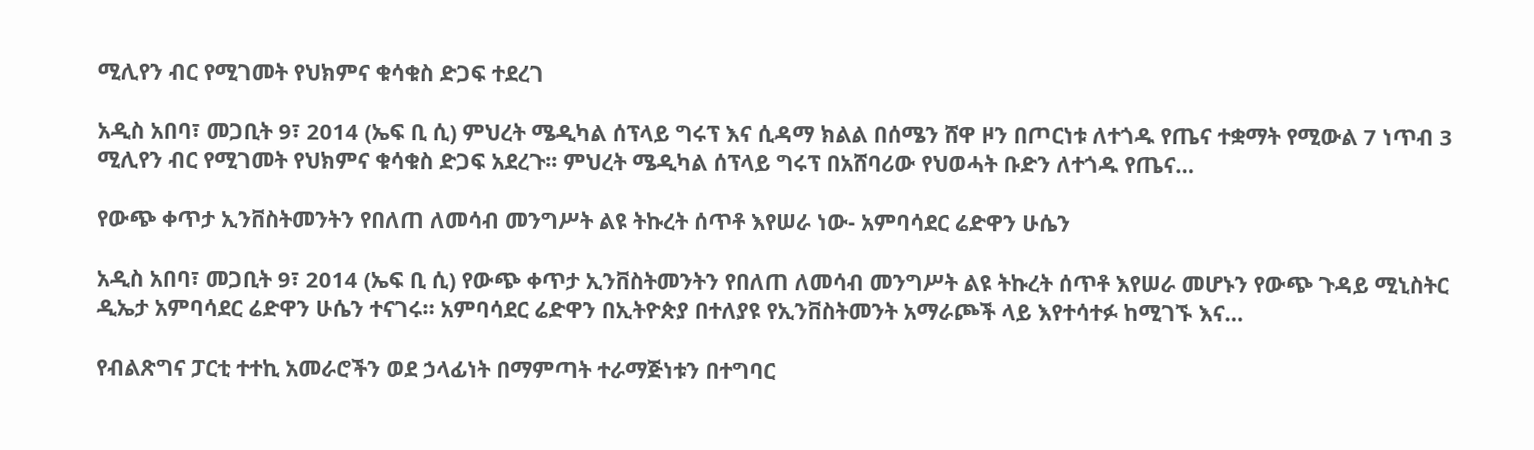ሚሊየን ብር የሚገመት የህክምና ቁሳቁስ ድጋፍ ተደረገ

አዲስ አበባ፣ መጋቢት 9፣ 2014 (ኤፍ ቢ ሲ) ምህረት ሜዲካል ሰፕላይ ግሩፕ እና ሲዳማ ክልል በሰሜን ሸዋ ዞን በጦርነቱ ለተጎዱ የጤና ተቋማት የሚውል 7 ነጥብ 3 ሚሊየን ብር የሚገመት የህክምና ቁሳቁስ ድጋፍ አደረጉ፡፡ ምህረት ሜዲካል ሰፕላይ ግሩፕ በአሸባሪው የህወሓት ቡድን ለተጎዱ የጤና…

የውጭ ቀጥታ ኢንቨስትመንትን የበለጠ ለመሳብ መንግሥት ልዩ ትኩረት ሰጥቶ እየሠራ ነው- አምባሳደር ሬድዋን ሁሴን

አዲስ አበባ፣ መጋቢት 9፣ 2014 (ኤፍ ቢ ሲ) የውጭ ቀጥታ ኢንቨስትመንትን የበለጠ ለመሳብ መንግሥት ልዩ ትኩረት ሰጥቶ እየሠራ መሆኑን የውጭ ጉዳይ ሚኒስትር ዲኤታ አምባሳደር ሬድዋን ሁሴን ተናገሩ። አምባሳደር ሬድዋን በኢትዮጵያ በተለያዩ የኢንቨስትመንት አማራጮች ላይ እየተሳተፉ ከሚገኙ እና…

የብልጽግና ፓርቲ ተተኪ አመራሮችን ወደ ኃላፊነት በማምጣት ተራማጅነቱን በተግባር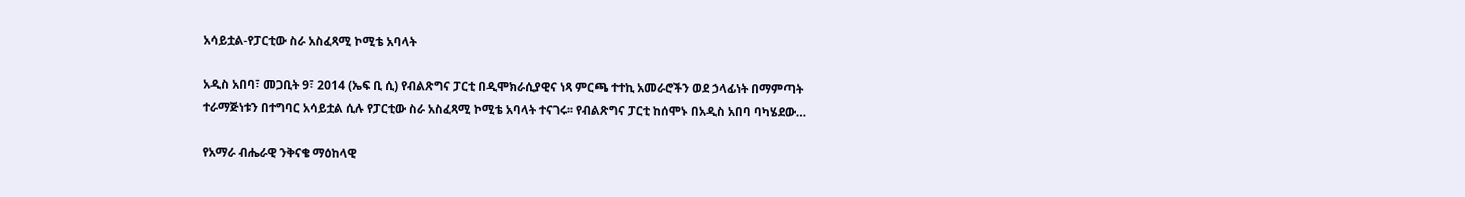አሳይቷል-የፓርቲው ስራ አስፈጻሚ ኮሚቴ አባላት

አዲስ አበባ፣ መጋቢት 9፣ 2014 (ኤፍ ቢ ሲ) የብልጽግና ፓርቲ በዲሞክራሲያዊና ነጻ ምርጫ ተተኪ አመራሮችን ወደ ኃላፊነት በማምጣት ተራማጅነቱን በተግባር አሳይቷል ሲሉ የፓርቲው ስራ አስፈጻሚ ኮሚቴ አባላት ተናገሩ፡፡ የብልጽግና ፓርቲ ከሰሞኑ በአዲስ አበባ ባካሄደው…

የአማራ ብሔራዊ ንቅናቄ ማዕከላዊ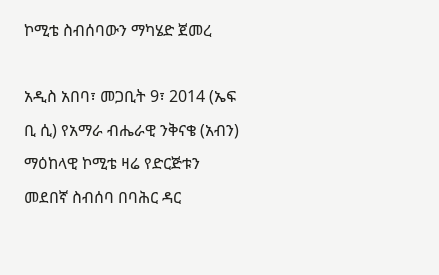ኮሚቴ ስብሰባውን ማካሄድ ጀመረ

አዲስ አበባ፣ መጋቢት 9፣ 2014 (ኤፍ ቢ ሲ) የአማራ ብሔራዊ ንቅናቄ (አብን) ማዕከላዊ ኮሚቴ ዛሬ የድርጅቱን መደበኛ ስብሰባ በባሕር ዳር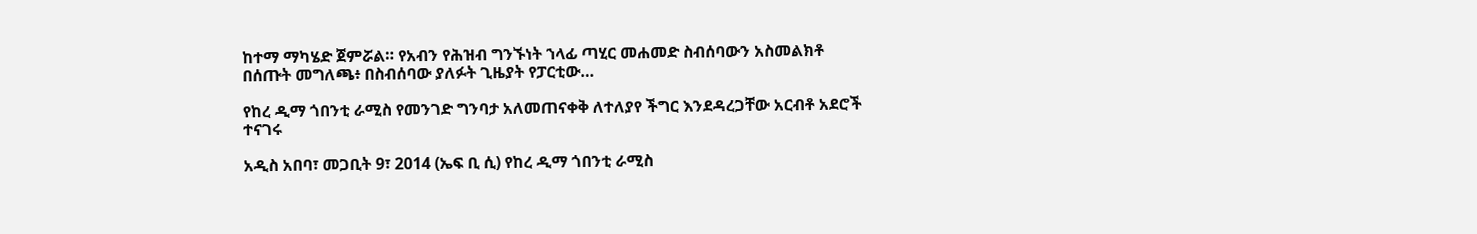ከተማ ማካሄድ ጀምሯል። የአብን የሕዝብ ግንኙነት ኀላፊ ጣሂር መሐመድ ስብሰባውን አስመልክቶ በሰጡት መግለጫ፥ በስብሰባው ያለፉት ጊዜያት የፓርቲው…

የከረ ዲማ ጎበንቲ ራሚስ የመንገድ ግንባታ አለመጠናቀቅ ለተለያየ ችግር እንደዳረጋቸው አርብቶ አደሮች ተናገሩ

አዲስ አበባ፣ መጋቢት 9፣ 2014 (ኤፍ ቢ ሲ) የከረ ዲማ ጎበንቲ ራሚስ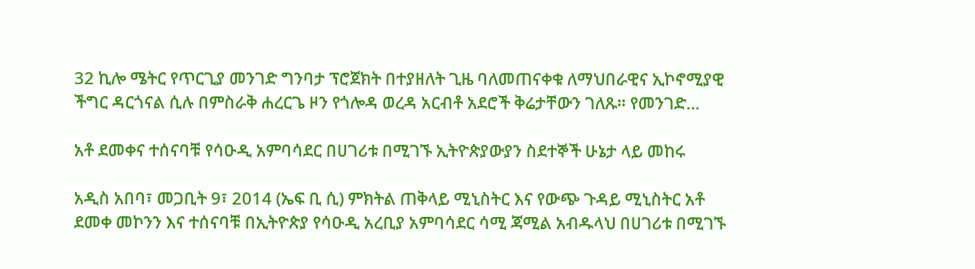32 ኪሎ ሜትር የጥርጊያ መንገድ ግንባታ ፕሮጀክት በተያዘለት ጊዜ ባለመጠናቀቁ ለማህበራዊና ኢኮኖሚያዊ ችግር ዳርጎናል ሲሉ በምስራቅ ሐረርጌ ዞን የጎሎዳ ወረዳ አርብቶ አደሮች ቅሬታቸውን ገለጹ። የመንገድ…

አቶ ደመቀና ተሰናባቹ የሳዑዲ አምባሳደር በሀገሪቱ በሚገኙ ኢትዮጵያውያን ስደተኞች ሁኔታ ላይ መከሩ

አዲስ አበባ፣ መጋቢት 9፣ 2014 (ኤፍ ቢ ሲ) ምክትል ጠቅላይ ሚኒስትር እና የውጭ ጉዳይ ሚኒስትር አቶ ደመቀ መኮንን እና ተሰናባቹ በኢትዮጵያ የሳዑዲ አረቢያ አምባሳደር ሳሚ ጃሚል አብዱላህ በሀገሪቱ በሚገኙ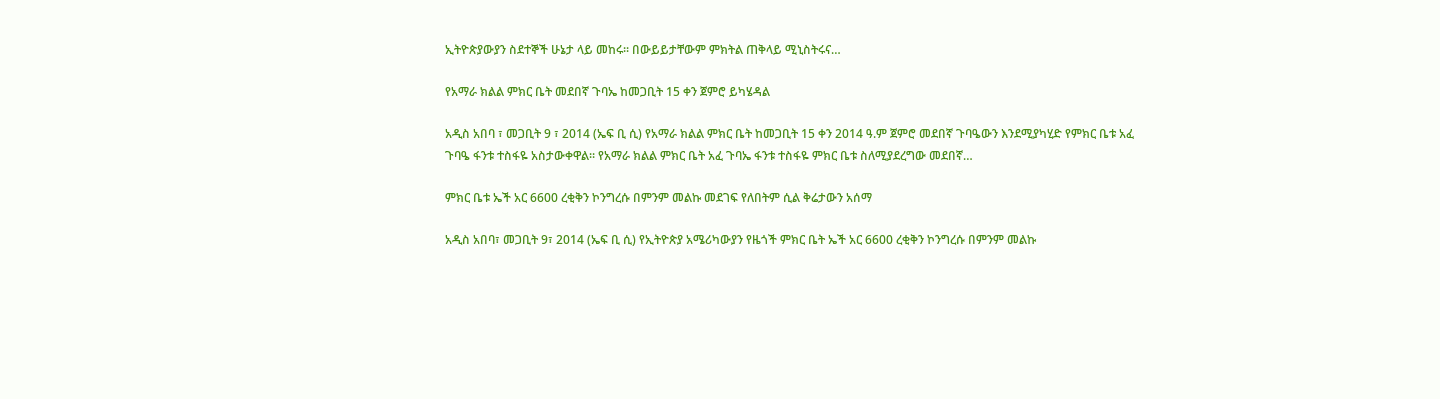ኢትዮጵያውያን ስደተኞች ሁኔታ ላይ መከሩ፡፡ በውይይታቸውም ምክትል ጠቅላይ ሚኒስትሩና…

የአማራ ክልል ምክር ቤት መደበኛ ጉባኤ ከመጋቢት 15 ቀን ጀምሮ ይካሄዳል

አዲስ አበባ ፣ መጋቢት 9 ፣ 2014 (ኤፍ ቢ ሲ) የአማራ ክልል ምክር ቤት ከመጋቢት 15 ቀን 2014 ዓ.ም ጀምሮ መደበኛ ጉባዔውን እንደሚያካሂድ የምክር ቤቱ አፈ ጉባዔ ፋንቱ ተስፋዬ አስታውቀዋል። የአማራ ክልል ምክር ቤት አፈ ጉባኤ ፋንቱ ተስፋዬ ምክር ቤቱ ስለሚያደረግው መደበኛ…

ምክር ቤቱ ኤች አር 6600 ረቂቅን ኮንግረሱ በምንም መልኩ መደገፍ የለበትም ሲል ቅሬታውን አሰማ

አዲስ አበባ፣ መጋቢት 9፣ 2014 (ኤፍ ቢ ሲ) የኢትዮጵያ አሜሪካውያን የዜጎች ምክር ቤት ኤች አር 6600 ረቂቅን ኮንግረሱ በምንም መልኩ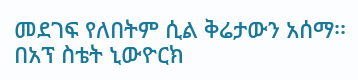መደገፍ የለበትም ሲል ቅሬታውን አሰማ፡፡ በአፕ ስቴት ኒውዮርክ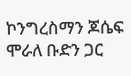ኮንግረስማን ጆሴፍ ሞራለ ቡድን ጋር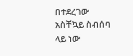በተደረገው አስቸኳይ ስብሰባ ላይ ነው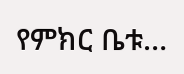የምክር ቤቱ…